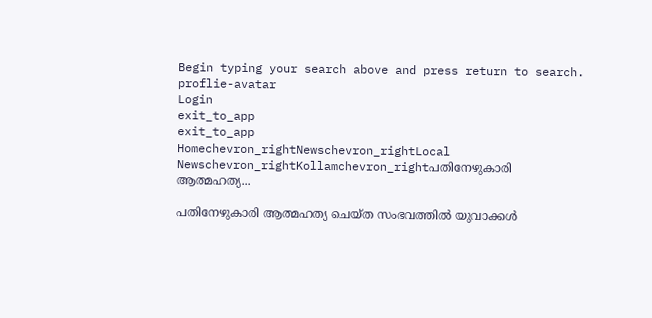Begin typing your search above and press return to search.
proflie-avatar
Login
exit_to_app
exit_to_app
Homechevron_rightNewschevron_rightLocal Newschevron_rightKollamchevron_rightപതിനേഴുകാരി ആത്മഹത്യ...

പതിനേഴുകാരി ആത്മഹത്യ ചെയ്ത സംഭവത്തില്‍ യുവാക്കള്‍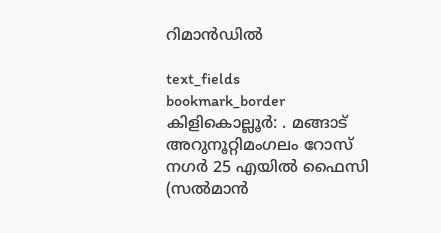റിമാൻഡില്‍

text_fields
bookmark_border
കിളികൊല്ലൂര്‍: . മങ്ങാട് അറുനൂറ്റിമംഗലം റോസ് നഗര്‍ 25 എയില്‍ ഫൈസി (സല്‍മാന്‍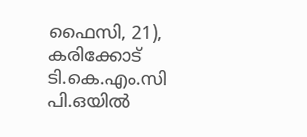ഫൈസി, 21), കരിക്കോട് ടി.കെ.എം.സി പി.ഒയില്‍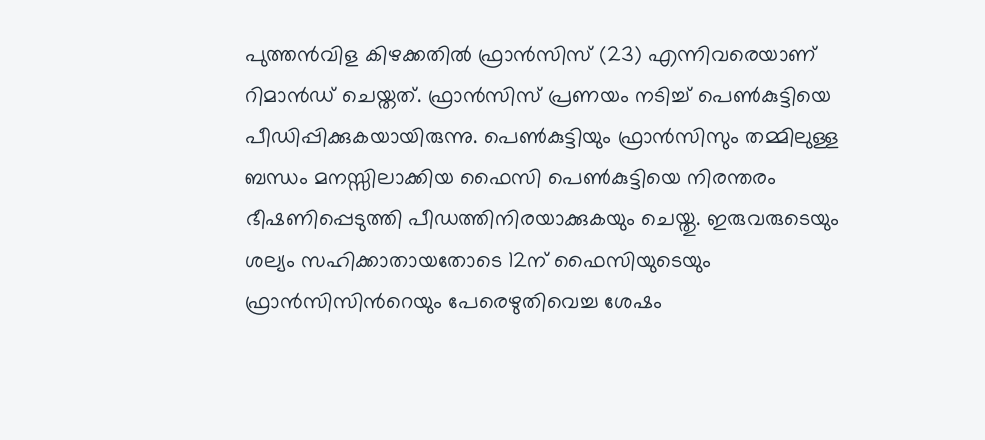പുത്തന്‍വിള കിഴക്കതില്‍ ഫ്രാന്‍സിസ് (23) എന്നിവരെയാണ് റിമാൻഡ് ചെയ്തത്. ഫ്രാന്‍സിസ് പ്രണയം നടിച്ച് പെണ്‍കുട്ടിയെ പീഡിപ്പിക്കുകയായിരുന്നു. പെണ്‍കുട്ടിയും ഫ്രാന്‍സിസും തമ്മിലുള്ള ബന്ധം മനസ്സിലാക്കിയ ഫൈസി പെണ്‍കുട്ടിയെ നിരന്തരം ഭീഷണിപ്പെടുത്തി പീഡത്തിനിരയാക്കുകയും ചെയ്തു. ഇരുവരുടെയും ശല്യം സഹിക്കാതായതോടെ 12ന് ഫൈസിയുടെയും ഫ്രാന്‍സിസിന്‍റെയും പേരെഴുതിവെച്ച ശേഷം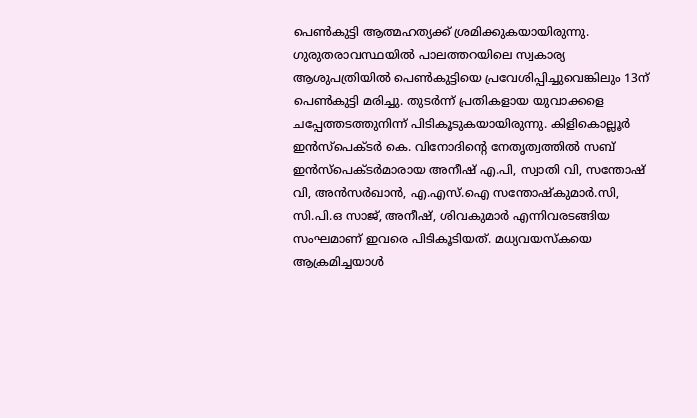പെണ്‍കുട്ടി ആത്മഹത്യക്ക് ശ്രമിക്കുകയായിരുന്നു. ഗുരുതരാവസ്ഥയിൽ പാലത്തറയിലെ സ്വകാര്യ ആശുപത്രിയില്‍ പെണ്‍കുട്ടിയെ പ്രവേശിപ്പിച്ചുവെങ്കിലും 13ന് പെണ്‍കുട്ടി മരിച്ചു. തുടര്‍ന്ന് പ്രതികളായ യുവാക്കളെ ചപ്പേത്തടത്തുനിന്ന് പിടികൂടുകയായിരുന്നു. കിളികൊല്ലൂര്‍ ഇന്‍സ്‌പെക്ടര്‍ കെ. വിനോദിന്‍റെ നേതൃത്വത്തില്‍ സബ് ഇന്‍സ്പെക്ടര്‍മാരായ അനീഷ് എ.പി, സ്വാതി വി, സന്തോഷ് വി, അന്‍സര്‍ഖാന്‍, എ.എസ്.ഐ സന്തോഷ്‌കുമാര്‍.സി, സി.പി.ഒ സാജ്, അനീഷ്, ശിവകുമാര്‍ എന്നിവരടങ്ങിയ സംഘമാണ് ഇവരെ പിടികൂടിയത്. മധ്യവയസ്കയെ ആക്രമിച്ചയാൾ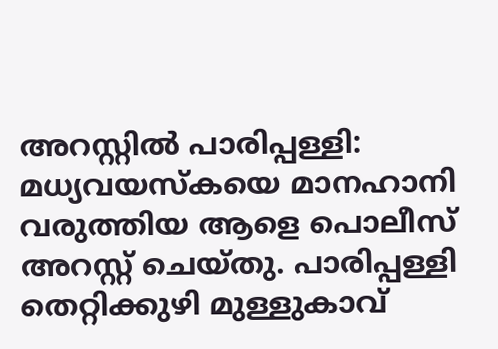അറസ്റ്റിൽ പാരിപ്പള്ളി: മധ്യവയസ്കയെ മാനഹാനി വരുത്തിയ ആളെ പൊലീസ് അറസ്റ്റ് ചെയ്തു. പാരിപ്പള്ളി തെറ്റിക്കുഴി മുള്ളുകാവ്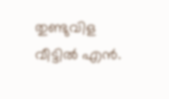തുണ്ടുവിള വീട്ടിൽ എൻ.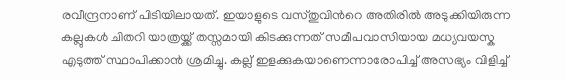രവീന്ദ്രനാണ് പിടിയിലായത്. ഇയാളുടെ വസ്തുവിന്‍റെ അതിരിൽ അടുക്കിയിരുന്ന കല്ലുകൾ ചിതറി യാത്രയ്ക്ക് തസ്സമായി കിടക്കുന്നത് സമീപവാസിയായ മധ്യവയസ്ക എടുത്ത് സ്ഥാപിക്കാൻ ശ്രമിച്ചു. കല്ല് ഇളക്കുകയാണെന്നാരോപിച്ച് അസഭ്യം വിളിച്ച്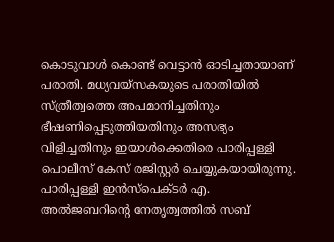കൊടുവാൾ കൊണ്ട് വെട്ടാൻ ഓടിച്ചതായാണ് പരാതി. മധ്യവയ്സകയുടെ പരാതിയിൽ സ്ത്രീത്വത്തെ അപമാനിച്ചതിനും ഭീഷണിപ്പെടുത്തിയതിനും അസഭ്യം വിളിച്ചതിനും ഇയാൾക്കെതിരെ പാരിപ്പള്ളി പൊലീസ് കേസ് രജിസ്റ്റർ ചെയ്യുകയായിരുന്നു. പാരിപ്പള്ളി ഇൻസ്പെക്ടർ എ. അൽജബറിന്‍റെ നേതൃത്വത്തിൽ സബ്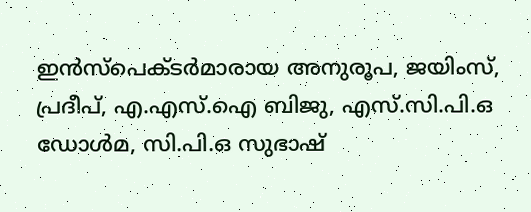ഇൻസ്പെക്ടർമാരായ അനുരൂപ, ജയിംസ്, പ്രദീപ്, എ.എസ്.ഐ ബിജു, എസ്.സി.പി.ഒ ഡോൾമ, സി.പി.ഒ സുഭാഷ്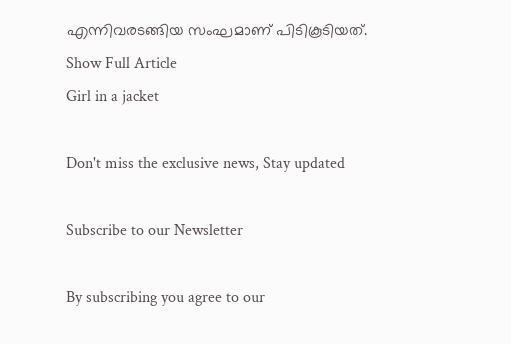എന്നിവരടങ്ങിയ സംഘമാണ് പിടികൂടിയത്.
Show Full Article
Girl in a jacket

Don't miss the exclusive news, Stay updated

Subscribe to our Newsletter

By subscribing you agree to our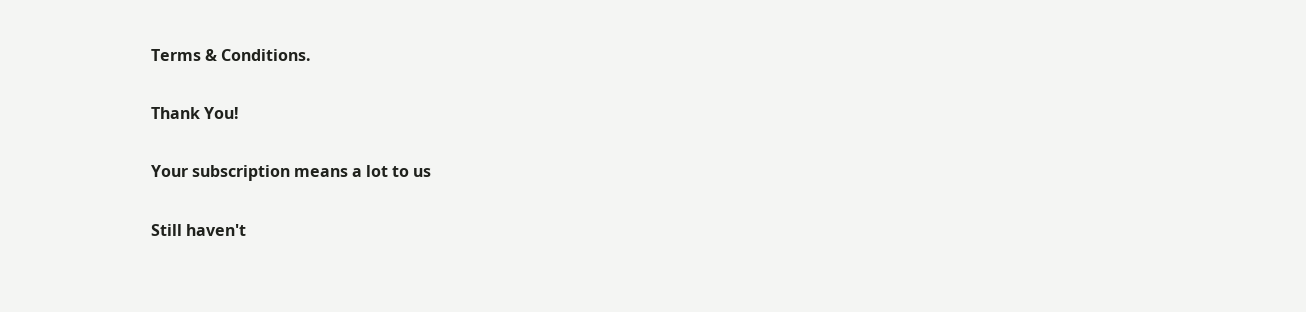Terms & Conditions.

Thank You!

Your subscription means a lot to us

Still haven't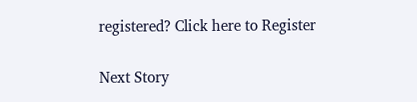registered? Click here to Register

Next Story